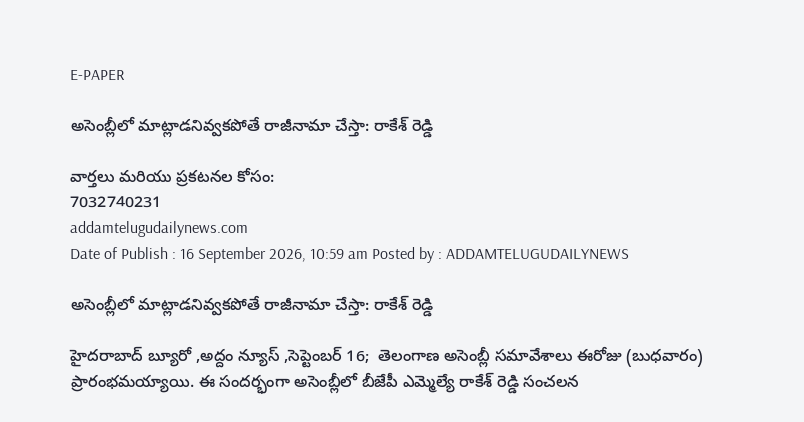E-PAPER

అసెంబ్లీలో మాట్లాడనివ్వకపోతే రాజీనామా చేస్తా: రాకేశ్ రెడ్డి

వార్తలు మరియు ప్రకటనల కోసం:
7032740231
addamtelugudailynews.com
Date of Publish : 16 September 2026, 10:59 am Posted by : ADDAMTELUGUDAILYNEWS

అసెంబ్లీలో మాట్లాడనివ్వకపోతే రాజీనామా చేస్తా: రాకేశ్ రెడ్డి

హైదరాబాద్ బ్యూరో ,అద్దం న్యూస్ ,సెప్టెంబర్ 16;  తెలంగాణ అసెంబ్లీ సమావేశాలు ఈరోజు (బుధవారం) ప్రారంభమయ్యాయి. ఈ సందర్భంగా అసెంబ్లీలో బీజేపీ ఎమ్మెల్యే రాకేశ్ రెడ్డి సంచలన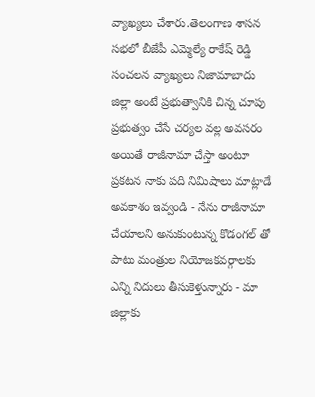వ్యాఖ్యలు చేశారు.తెలంగాణ శాసన సభలో బీజేపీ ఎమ్మెల్యే రాకేష్ రెడ్డి సంచలన వ్యాఖ్యలు నిజామాబాదు జిల్లా అంటే ప్రభుత్వానికి చిన్న చూపు ప్రభుత్వం చేసే చర్యల వల్ల అవసరం అయితే రాజీనామా చేస్తా అంటూ ప్రకటన నాకు పది నిమిషాలు మాట్లాడే అవకాశం ఇవ్వండి - నేను రాజీనామా చేయాలని అనుకుంటున్న కొడంగల్ తో పాటు మంత్రుల నియోజకవర్గాలకు ఎన్ని నిదులు తీసుకెళ్తున్నారు - మా జిల్లాకు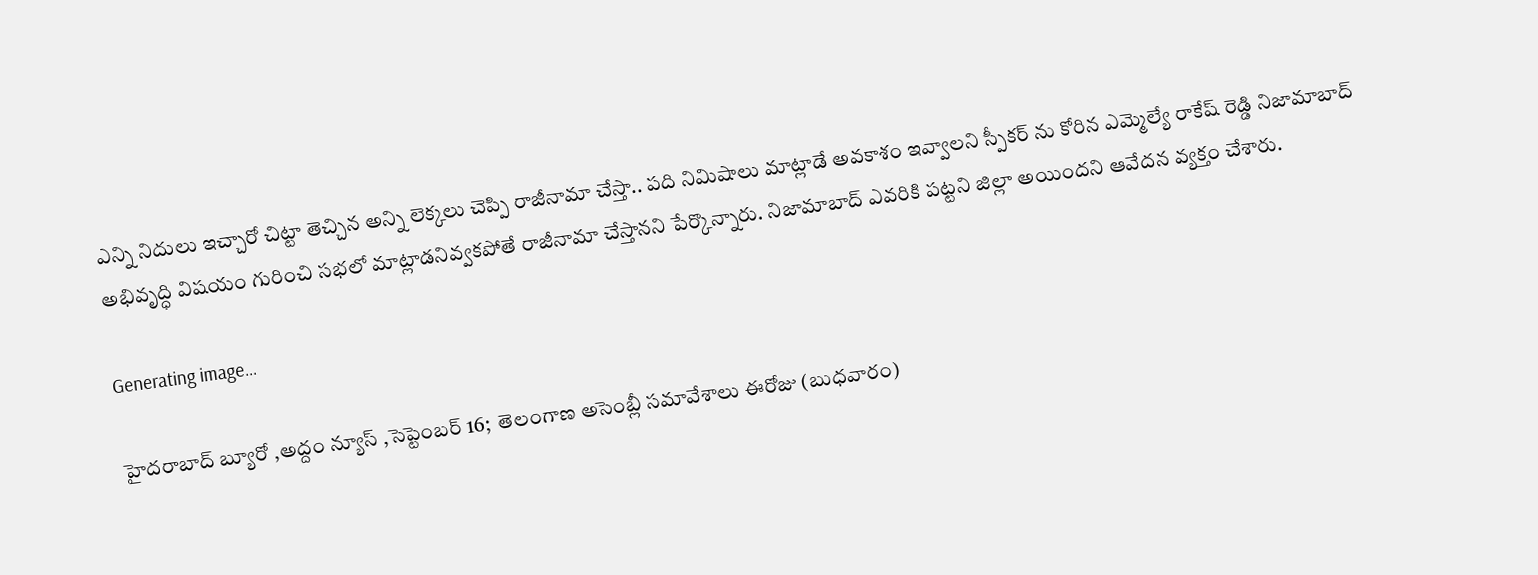ఎన్ని నిదులు ఇచ్చారో చిట్టా తెచ్చిన అన్ని లెక్కలు చెప్పి రాజీనామా చేస్తా.. పది నిమిషాలు మాట్లాడే అవకాశం ఇవ్వాలని స్పీకర్ ను కోరిన ఎమ్మెల్యే రాకేష్ రెడ్డి నిజామాబాద్ అభివృద్ధి విషయం గురించి సభలో మాట్లాడనివ్వకపోతే రాజీనామా చేస్తానని పేర్కొన్నారు. నిజామాబాద్ ఎవరికి పట్టని జిల్లా అయిందని ఆవేదన వ్యక్తం చేశారు.

Generating image…

హైదరాబాద్ బ్యూరో ,అద్దం న్యూస్ ,సెప్టెంబర్ 16;  తెలంగాణ అసెంబ్లీ సమావేశాలు ఈరోజు (బుధవారం)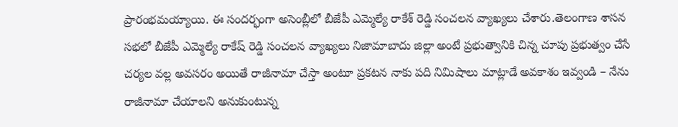ప్రారంభమయ్యాయి. ఈ సందర్భంగా అసెంబ్లీలో బీజేపీ ఎమ్మెల్యే రాకేశ్ రెడ్డి సంచలన వ్యాఖ్యలు చేశారు.తెలంగాణ శాసన సభలో బీజేపీ ఎమ్మెల్యే రాకేష్ రెడ్డి సంచలన వ్యాఖ్యలు నిజామాబాదు జిల్లా అంటే ప్రభుత్వానికి చిన్న చూపు ప్రభుత్వం చేసే చర్యల వల్ల అవసరం అయితే రాజీనామా చేస్తా అంటూ ప్రకటన నాకు పది నిమిషాలు మాట్లాడే అవకాశం ఇవ్వండి – నేను రాజీనామా చేయాలని అనుకుంటున్న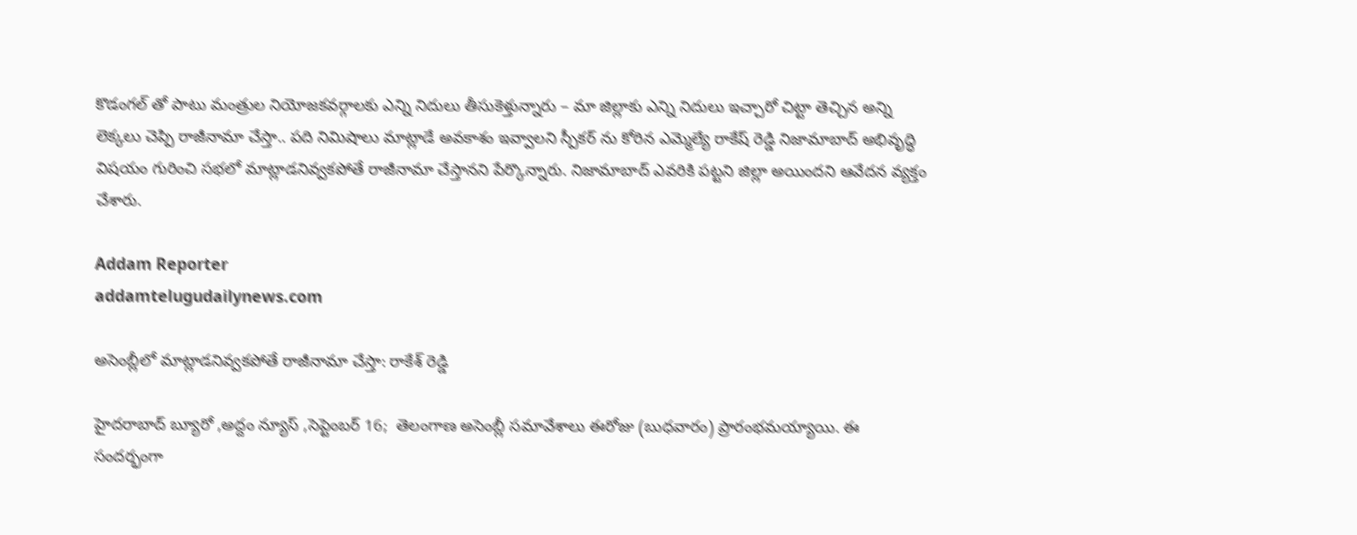కొడంగల్ తో పాటు మంత్రుల నియోజకవర్గాలకు ఎన్ని నిదులు తీసుకెళ్తున్నారు – మా జిల్లాకు ఎన్ని నిదులు ఇచ్చారో చిట్టా తెచ్చిన అన్ని లెక్కలు చెప్పి రాజీనామా చేస్తా.. పది నిమిషాలు మాట్లాడే అవకాశం ఇవ్వాలని స్పీకర్ ను కోరిన ఎమ్మెల్యే రాకేష్ రెడ్డి నిజామాబాద్ అభివృద్ధి విషయం గురించి సభలో మాట్లాడనివ్వకపోతే రాజీనామా చేస్తానని పేర్కొన్నారు. నిజామాబాద్ ఎవరికి పట్టని జిల్లా అయిందని ఆవేదన వ్యక్తం చేశారు.

Addam Reporter
addamtelugudailynews.com

అసెంబ్లీలో మాట్లాడనివ్వకపోతే రాజీనామా చేస్తా: రాకేశ్ రెడ్డి

హైదరాబాద్ బ్యూరో ,అద్దం న్యూస్ ,సెప్టెంబర్ 16;  తెలంగాణ అసెంబ్లీ సమావేశాలు ఈరోజు (బుధవారం) ప్రారంభమయ్యాయి. ఈ సందర్భంగా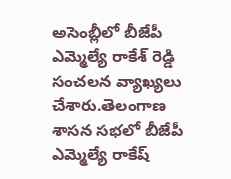అసెంబ్లీలో బీజేపీ ఎమ్మెల్యే రాకేశ్ రెడ్డి సంచలన వ్యాఖ్యలు చేశారు.తెలంగాణ శాసన సభలో బీజేపీ ఎమ్మెల్యే రాకేష్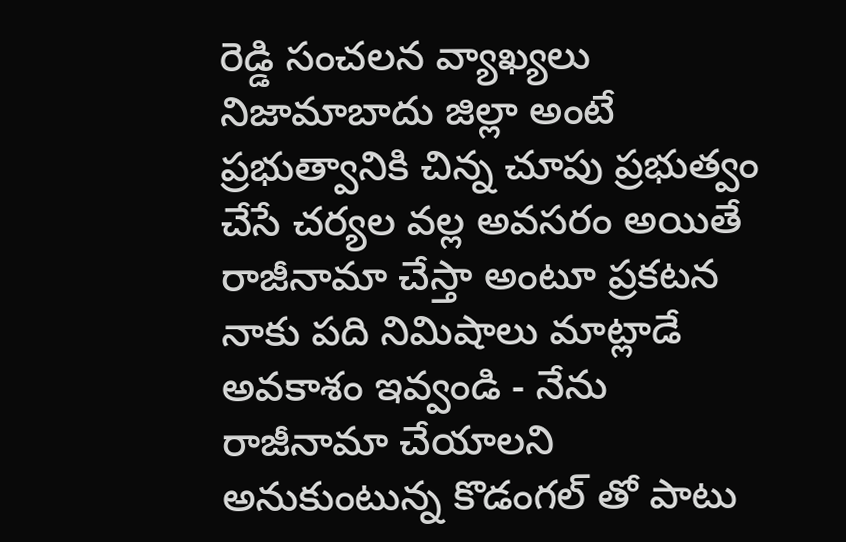రెడ్డి సంచలన వ్యాఖ్యలు నిజామాబాదు జిల్లా అంటే ప్రభుత్వానికి చిన్న చూపు ప్రభుత్వం చేసే చర్యల వల్ల అవసరం అయితే రాజీనామా చేస్తా అంటూ ప్రకటన నాకు పది నిమిషాలు మాట్లాడే అవకాశం ఇవ్వండి - నేను రాజీనామా చేయాలని అనుకుంటున్న కొడంగల్ తో పాటు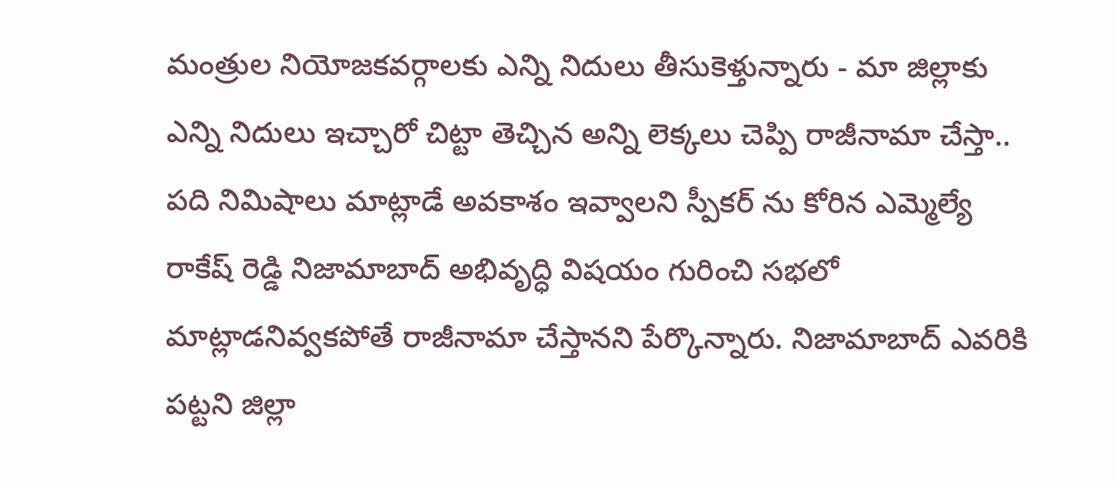మంత్రుల నియోజకవర్గాలకు ఎన్ని నిదులు తీసుకెళ్తున్నారు - మా జిల్లాకు ఎన్ని నిదులు ఇచ్చారో చిట్టా తెచ్చిన అన్ని లెక్కలు చెప్పి రాజీనామా చేస్తా.. పది నిమిషాలు మాట్లాడే అవకాశం ఇవ్వాలని స్పీకర్ ను కోరిన ఎమ్మెల్యే రాకేష్ రెడ్డి నిజామాబాద్ అభివృద్ధి విషయం గురించి సభలో మాట్లాడనివ్వకపోతే రాజీనామా చేస్తానని పేర్కొన్నారు. నిజామాబాద్ ఎవరికి పట్టని జిల్లా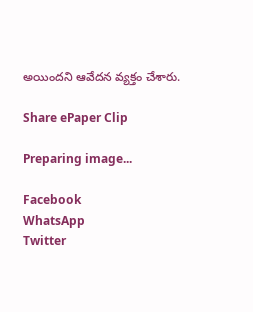అయిందని ఆవేదన వ్యక్తం చేశారు.

Share ePaper Clip

Preparing image...

Facebook
WhatsApp
Twitter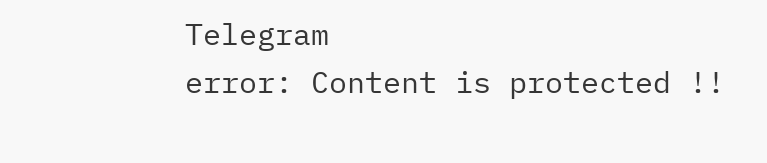Telegram
error: Content is protected !!